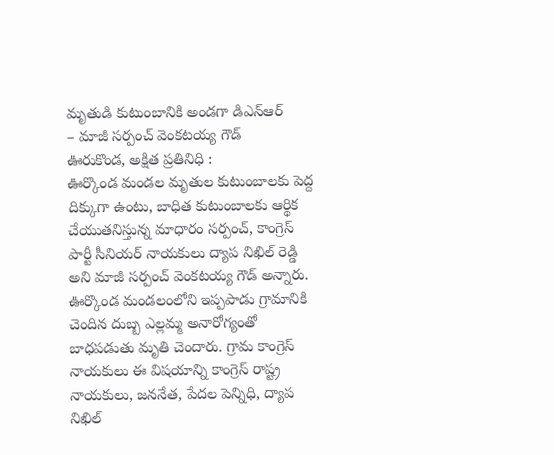మృతుడి కుటుంబానికి అండగా డిఎన్ఆర్
– మాజీ సర్పంచ్ వెంకటయ్య గౌడ్
ఊరుకొండ, అక్షిత ప్రతినిధి :
ఊర్కొండ మండల మృతుల కుటుంబాలకు పెద్ద దిక్కుగా ఉంటు, బాధిత కుటుంబాలకు ఆర్థిక చేయుతనిస్తున్న మాధారం సర్పంచ్, కాంగ్రెస్ పార్టీ సీనియర్ నాయకులు ద్యాప నిఖిల్ రెడ్డి అని మాజీ సర్పంచ్ వెంకటయ్య గౌడ్ అన్నారు. ఊర్కొండ మండలంలోని ఇప్పపాడు గ్రామానికి చెందిన దుబ్బ ఎల్లమ్మ అనారోగ్యంతో బాధపడుతు మృతి చెందారు. గ్రామ కాంగ్రెస్ నాయకులు ఈ విషయాన్ని కాంగ్రెస్ రాష్ట్ర నాయకులు, జననేత, పేదల పెన్నిధి, ద్యాప నిఖిల్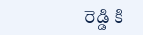రెడ్డి కి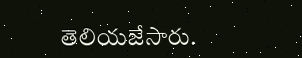తెలియజేసారు.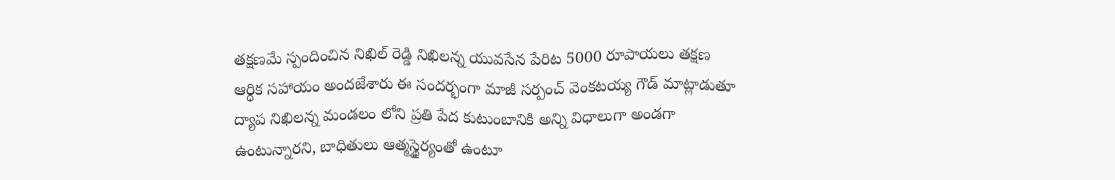తక్షణమే స్పందించిన నిఖిల్ రెడ్డి నిఖిలన్న యువసేన పేరిట 5000 రూపాయలు తక్షణ ఆర్ధిక సహాయం అందజేశారు ఈ సందర్భంగా మాజీ సర్పంచ్ వెంకటయ్య గౌడ్ మాట్లాడుతూ ద్యాప నిఖిలన్న మండలం లోని ప్రతి పేద కుటుంబానికి అన్ని విధాలుగా అండగా ఉంటున్నారని, బాధితులు ఆత్మస్థైర్యంతో ఉంటూ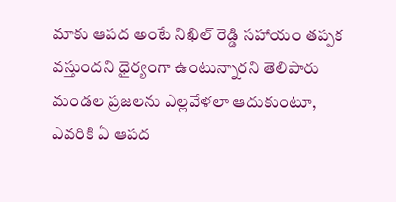మాకు ఆపద అంటే నిఖిల్ రెడ్డి సహాయం తప్పక వస్తుందని ధైర్యంగా ఉంటున్నారని తెలిపారు మండల ప్రజలను ఎల్లవేళలా ఆదుకుంటూ, ఎవరికి ఏ ఆపద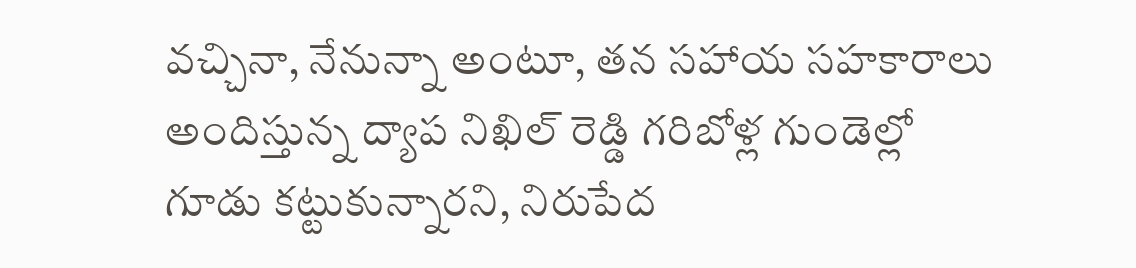వచ్చినా, నేనున్నా అంటూ, తన సహాయ సహకారాలు అందిస్తున్న ద్యాప నిఖిల్ రెడ్డి గరిబోళ్ల గుండెల్లో గూడు కట్టుకున్నారని, నిరుపేద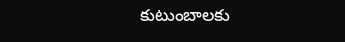కుటుంబాలకు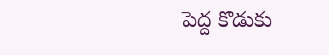పెద్ద కొడుకు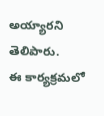అయ్యారని తెలిపారు.
ఈ కార్యక్రమలో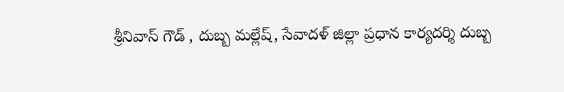శ్రీనివాస్ గౌడ్ , దుబ్బ మల్లేష్, సేవాదళ్ జిల్లా ప్రధాన కార్యదర్శి దుబ్బ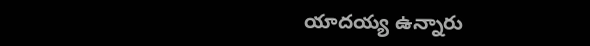యాదయ్య ఉన్నారు